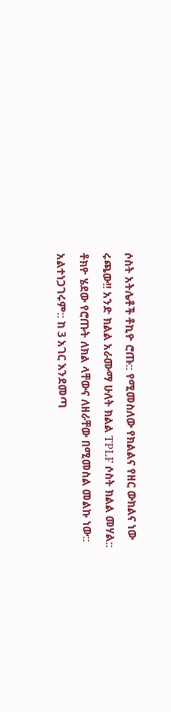ሶስት አትሌቶች ቶኪዮ ሮጡ:: የሚመስለው የክልልና የዘር ውክልና ነው ሩጫው!! አንድ ክልል አራሙማ ሁለት ክልል TPLF ሶስት ክልል መሃል:: ቶክዮ ሄደው የሮጡት ለክል ላቸውና ለዘራቸው በሚመስል መልኩ ነው:: አልተነጋገሩም:: ከ 3 አገር እንደመጣ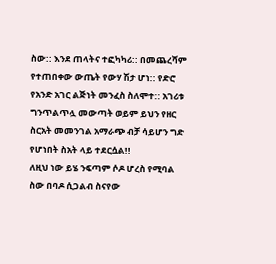ስው:: እንደ ጠላትና ተፎካካሪ:: በመጨረሻም የተጠበቀው ውጤት የውሃ ሽታ ሆነ:: የድሮ የአንድ አገር ልጅነት መንፈስ ስለሞተ:: አገሪቱ ግንጥልጥሏ መውጣት ወይም ይህን የዘር ስርአት መመንገል አማራጭ ብቻ ሳይሆን ግድ የሆነበት ስአት ላይ ተደርሷል!!
ለዚህ ነው ይሄ ንፍጣም ሶዶ ሆረስ የሚባል ስው በባዶ ሲጋልብ ስናየው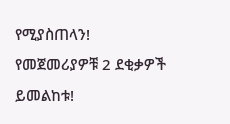የሚያስጠላን!
የመጀመሪያዎቹ 2 ደቂቃዎች ይመልከቱ!